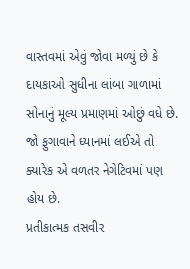વાસ્તવમાં એવું જોવા મળ્યું છે કે દાયકાઓ સુધીના લાંબા ગાળામાં સોનાનું મૂલ્ય પ્રમાણમાં ઓછું વધે છે. જો ફુગાવાને ધ્યાનમાં લઈએ તો ક્યારેક એ વળતર નેગેટિવમાં પણ હોય છે.
પ્રતીકાત્મક તસવીર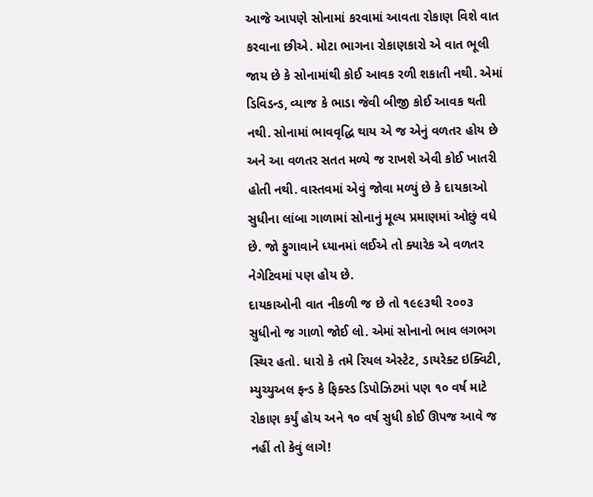આજે આપણે સોનામાં કરવામાં આવતા રોકાણ વિશે વાત કરવાના છીએ. મોટા ભાગના રોકાણકારો એ વાત ભૂલી જાય છે કે સોનામાંથી કોઈ આવક રળી શકાતી નથી. એમાં ડિવિડન્ડ, વ્યાજ કે ભાડા જેવી બીજી કોઈ આવક થતી નથી. સોનામાં ભાવવૃદ્ધિ થાય એ જ એનું વળતર હોય છે અને આ વળતર સતત મળ્યે જ રાખશે એવી કોઈ ખાતરી હોતી નથી. વાસ્તવમાં એવું જોવા મળ્યું છે કે દાયકાઓ સુધીના લાંબા ગાળામાં સોનાનું મૂલ્ય પ્રમાણમાં ઓછું વધે છે. જો ફુગાવાને ધ્યાનમાં લઈએ તો ક્યારેક એ વળતર નેગેટિવમાં પણ હોય છે.
દાયકાઓની વાત નીકળી જ છે તો ૧૯૯૩થી ૨૦૦૩ સુધીનો જ ગાળો જોઈ લો. એમાં સોનાનો ભાવ લગભગ સ્થિર હતો. ધારો કે તમે રિયલ એસ્ટેટ, ડાયરેક્ટ ઇક્વિટી, મ્યુચ્યુઅલ ફન્ડ કે ફિક્સ્ડ ડિપોઝિટમાં પણ ૧૦ વર્ષ માટે રોકાણ કર્યું હોય અને ૧૦ વર્ષ સુધી કોઈ ઊપજ આવે જ નહીં તો કેવું લાગે!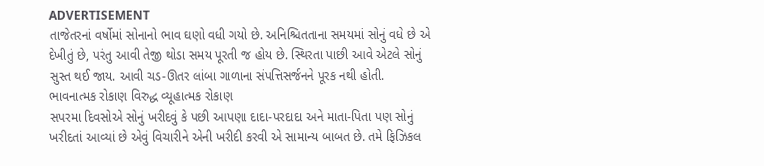ADVERTISEMENT
તાજેતરનાં વર્ષોમાં સોનાનો ભાવ ઘણો વધી ગયો છે. અનિશ્ચિતતાના સમયમાં સોનું વધે છે એ દેખીતું છે, પરંતુ આવી તેજી થોડા સમય પૂરતી જ હોય છે. સ્થિરતા પાછી આવે એટલે સોનું સુસ્ત થઈ જાય. આવી ચડ-ઊતર લાંબા ગાળાના સંપત્તિસર્જનને પૂરક નથી હોતી.
ભાવનાત્મક રોકાણ વિરુદ્ધ વ્યૂહાત્મક રોકાણ
સપરમા દિવસોએ સોનું ખરીદવું કે પછી આપણા દાદા-પરદાદા અને માતા-પિતા પણ સોનું ખરીદતાં આવ્યાં છે એવું વિચારીને એની ખરીદી કરવી એ સામાન્ય બાબત છે. તમે ફિઝિકલ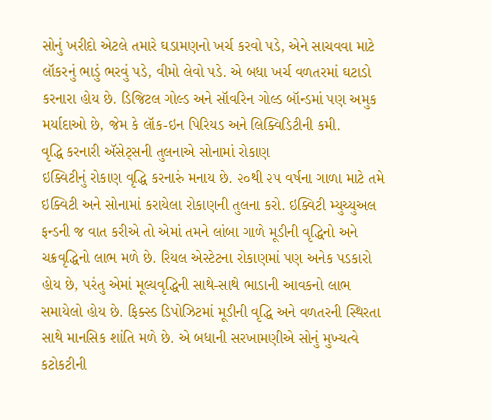સોનું ખરીદો એટલે તમારે ઘડામણનો ખર્ચ કરવો પડે, એને સાચવવા માટે લૉકરનું ભાડું ભરવું પડે, વીમો લેવો પડે. એ બધા ખર્ચ વળતરમાં ઘટાડો કરનારા હોય છે. ડિજિટલ ગોલ્ડ અને સૉવરિન ગોલ્ડ બૉન્ડમાં પણ અમુક મર્યાદાઓ છે, જેમ કે લૉક-ઇન પિરિયડ અને લિક્વિડિટીની કમી.
વૃદ્ધિ કરનારી ઍસેટ્સની તુલનાએ સોનામાં રોકાણ
ઇક્વિટીનું રોકાણ વૃદ્ધિ કરનારું મનાય છે. ૨૦થી ૨૫ વર્ષના ગાળા માટે તમે ઇક્વિટી અને સોનામાં કરાયેલા રોકાણની તુલના કરો. ઇક્વિટી મ્યુચ્યુઅલ ફન્ડની જ વાત કરીએ તો એમાં તમને લાંબા ગાળે મૂડીની વૃદ્ધિનો અને ચક્રવૃદ્ધિનો લાભ મળે છે. રિયલ એસ્ટેટના રોકાણમાં પણ અનેક પડકારો હોય છે, પરંતુ એમાં મૂલ્યવૃદ્ધિની સાથે-સાથે ભાડાની આવકનો લાભ સમાયેલો હોય છે. ફિક્સ્ડ ડિપોઝિટમાં મૂડીની વૃદ્ધિ અને વળતરની સ્થિરતા સાથે માનસિક શાંતિ મળે છે. એ બધાની સરખામણીએ સોનું મુખ્યત્વે કટોકટીની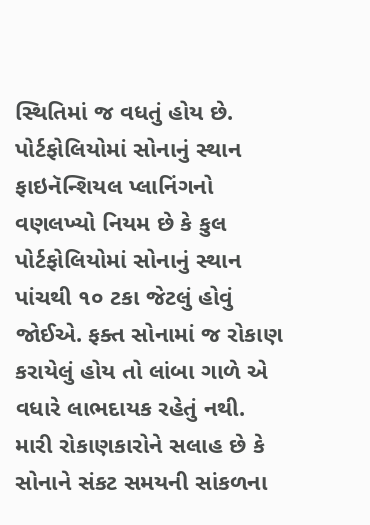સ્થિતિમાં જ વધતું હોય છે.
પોર્ટફોલિયોમાં સોનાનું સ્થાન
ફાઇનૅન્શિયલ પ્લાનિંગનો વણલખ્યો નિયમ છે કે કુલ પોર્ટફોલિયોમાં સોનાનું સ્થાન પાંચથી ૧૦ ટકા જેટલું હોવું જોઈએ. ફક્ત સોનામાં જ રોકાણ કરાયેલું હોય તો લાંબા ગાળે એ વધારે લાભદાયક રહેતું નથી.
મારી રોકાણકારોને સલાહ છે કે સોનાને સંકટ સમયની સાંકળના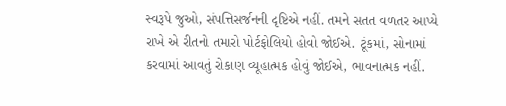સ્વરૂપે જુઓ, સંપત્તિસર્જનની દૃષ્ટિએ નહીં. તમને સતત વળતર આપ્યે રાખે એ રીતનો તમારો પોર્ટફોલિયો હોવો જોઈએ. ટૂંકમાં, સોનામાં કરવામાં આવતું રોકાણ વ્યૂહાત્મક હોવું જોઈએ, ભાવનાત્મક નહીં.